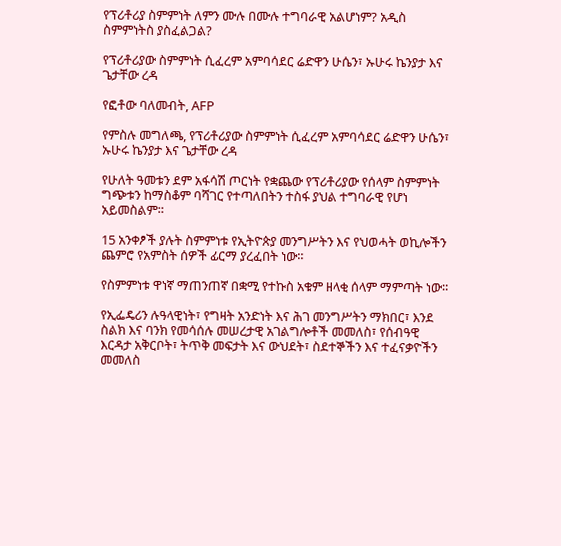የፕሪቶሪያ ስምምነት ለምን ሙሉ በሙሉ ተግባራዊ አልሆነም? አዲስ ስምምነትስ ያስፈልጋል?

የፕሪቶሪያው ስምምነት ሲፈረም አምባሳደር ሬድዋን ሁሴን፣ ኡሁሩ ኬንያታ እና ጌታቸው ረዳ

የፎቶው ባለመብት, AFP

የምስሉ መግለጫ, የፕሪቶሪያው ስምምነት ሲፈረም አምባሳደር ሬድዋን ሁሴን፣ ኡሁሩ ኬንያታ እና ጌታቸው ረዳ

የሁለት ዓመቱን ደም አፋሳሽ ጦርነት የቋጨው የፕሪቶሪያው የሰላም ስምምነት ግጭቱን ከማስቆም ባሻገር የተጣለበትን ተስፋ ያህል ተግባራዊ የሆነ አይመስልም።

15 አንቀፆች ያሉት ስምምነቱ የኢትዮጵያ መንግሥትን እና የህወሓት ወኪሎችን ጨምሮ የአምስት ሰዎች ፊርማ ያረፈበት ነው።

የስምምነቱ ዋነኛ ማጠንጠኛ በቋሚ የተኩስ አቁም ዘላቂ ሰላም ማምጣት ነው።

የኢፌዴሪን ሉዓላዊነት፣ የግዛት አንድነት እና ሕገ መንግሥትን ማክበር፣ እንደ ስልክ እና ባንክ የመሳሰሉ መሠረታዊ አገልግሎቶች መመለስ፣ የሰብዓዊ እርዳታ አቅርቦት፣ ትጥቅ መፍታት እና ውህደት፣ ስደተኞችን እና ተፈናቃዮችን መመለስ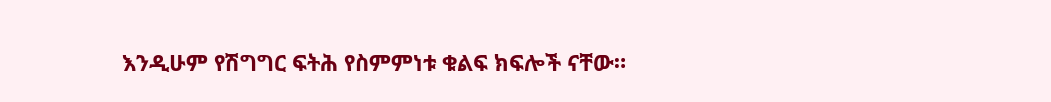እንዲሁም የሽግግር ፍትሕ የስምምነቱ ቁልፍ ክፍሎች ናቸው።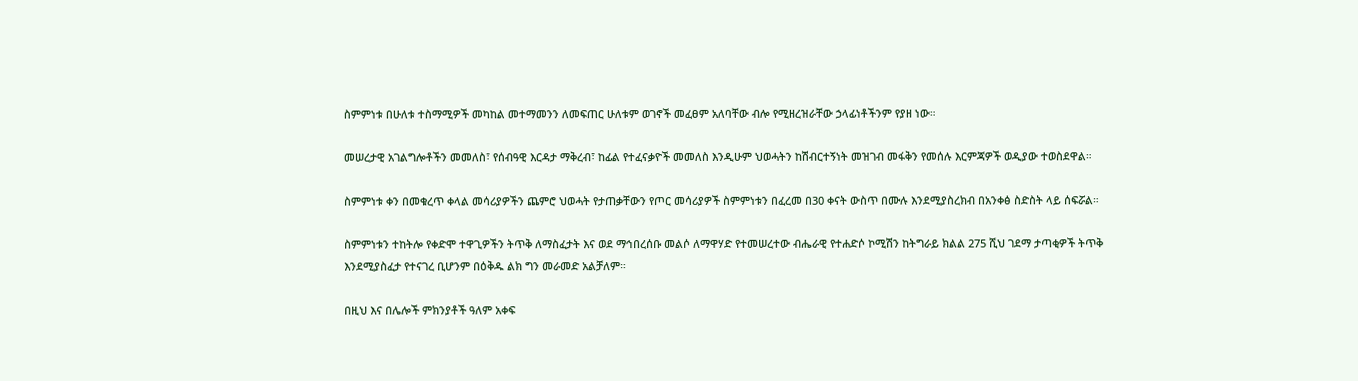ስምምነቱ በሁለቱ ተስማሚዎች መካከል መተማመንን ለመፍጠር ሁለቱም ወገኖች መፈፀም አለባቸው ብሎ የሚዘረዝራቸው ኃላፊነቶችንም የያዘ ነው።

መሠረታዊ አገልግሎቶችን መመለስ፣ የሰብዓዊ እርዳታ ማቅረብ፣ ከፊል የተፈናቃዮች መመለስ እንዲሁም ህወሓትን ከሽብርተኝነት መዝገብ መፋቅን የመሰሉ እርምጃዎች ወዲያው ተወስደዋል።

ስምምነቱ ቀን በመቁረጥ ቀላል መሳሪያዎችን ጨምሮ ህወሓት የታጠቃቸውን የጦር መሳሪያዎች ስምምነቱን በፈረመ በ30 ቀናት ውስጥ በሙሉ እንደሚያስረክብ በአንቀፅ ስድስት ላይ ሰፍሯል።

ስምምነቱን ተከትሎ የቀድሞ ተዋጊዎችን ትጥቅ ለማስፈታት እና ወደ ማኅበረሰቡ መልሶ ለማዋሃድ የተመሠረተው ብሔራዊ የተሐድሶ ኮሚሽን ከትግራይ ክልል 275 ሺህ ገደማ ታጣቂዎች ትጥቅ እንደሚያስፈታ የተናገረ ቢሆንም በዕቅዱ ልክ ግን መራመድ አልቻለም።

በዚህ እና በሌሎች ምክንያቶች ዓለም አቀፍ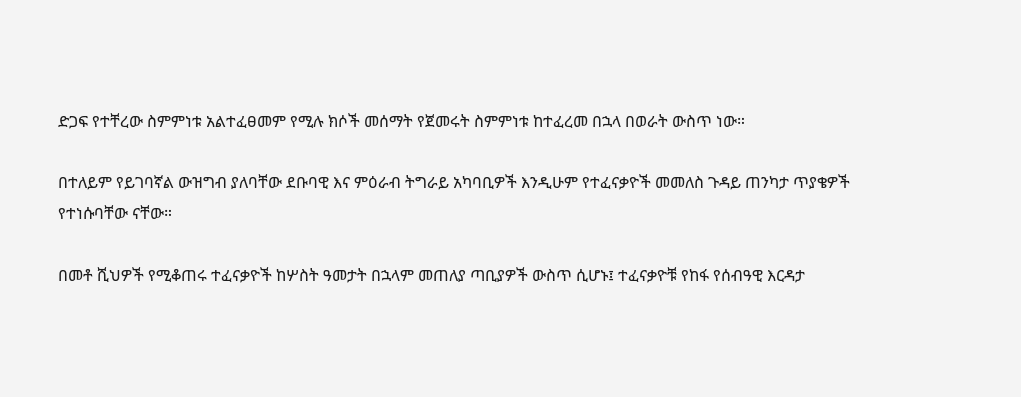ድጋፍ የተቸረው ስምምነቱ አልተፈፀመም የሚሉ ክሶች መሰማት የጀመሩት ስምምነቱ ከተፈረመ በኋላ በወራት ውስጥ ነው።

በተለይም የይገባኛል ውዝግብ ያለባቸው ደቡባዊ እና ምዕራብ ትግራይ አካባቢዎች እንዲሁም የተፈናቃዮች መመለስ ጉዳይ ጠንካታ ጥያቄዎች የተነሱባቸው ናቸው።

በመቶ ሺህዎች የሚቆጠሩ ተፈናቃዮች ከሦስት ዓመታት በኋላም መጠለያ ጣቢያዎች ውስጥ ሲሆኑ፤ ተፈናቃዮቹ የከፋ የሰብዓዊ እርዳታ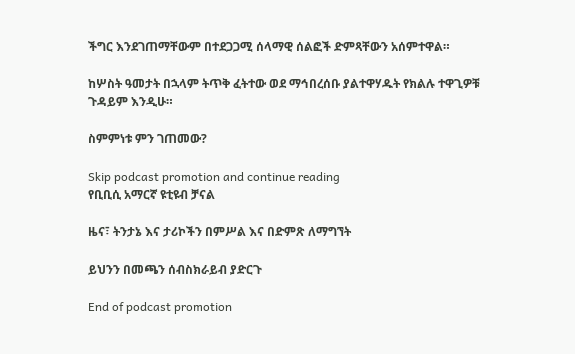ችግር እንደገጠማቸውም በተደጋጋሚ ሰላማዊ ሰልፎች ድምጻቸውን አሰምተዋል።

ከሦስት ዓመታት በኋላም ትጥቅ ፈትተው ወደ ማኅበረሰቡ ያልተዋሃዱት የክልሉ ተዋጊዎቹ ጉዳይም እንዲሁ።

ስምምነቱ ምን ገጠመው?

Skip podcast promotion and continue reading
የቢቢሲ አማርኛ ዩቲዩብ ቻናል

ዜና፣ ትንታኔ እና ታሪኮችን በምሥል እና በድምጽ ለማግኘት

ይህንን በመጫን ሰብስክራይብ ያድርጉ

End of podcast promotion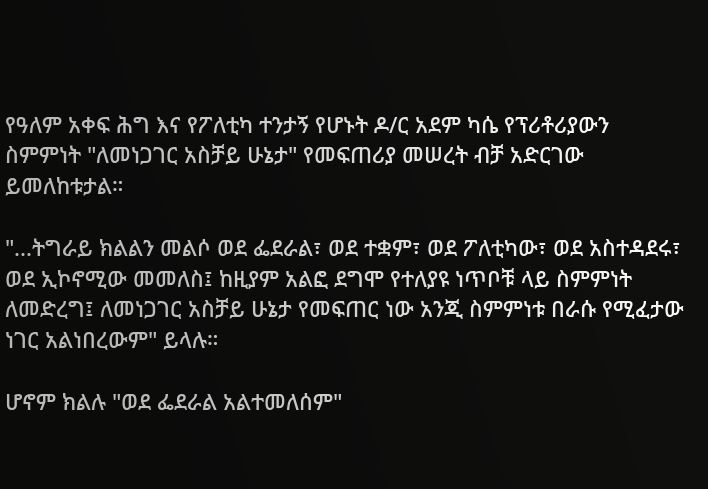የዓለም አቀፍ ሕግ እና የፖለቲካ ተንታኝ የሆኑት ዶ/ር አደም ካሴ የፕሪቶሪያውን ስምምነት "ለመነጋገር አስቻይ ሁኔታ" የመፍጠሪያ መሠረት ብቻ አድርገው ይመለከቱታል።

"...ትግራይ ክልልን መልሶ ወደ ፌደራል፣ ወደ ተቋም፣ ወደ ፖለቲካው፣ ወደ አስተዳደሩ፣ ወደ ኢኮኖሚው መመለስ፤ ከዚያም አልፎ ደግሞ የተለያዩ ነጥቦቹ ላይ ስምምነት ለመድረግ፤ ለመነጋገር አስቻይ ሁኔታ የመፍጠር ነው አንጂ ስምምነቱ በራሱ የሚፈታው ነገር አልነበረውም" ይላሉ።

ሆኖም ክልሉ "ወደ ፌደራል አልተመለሰም"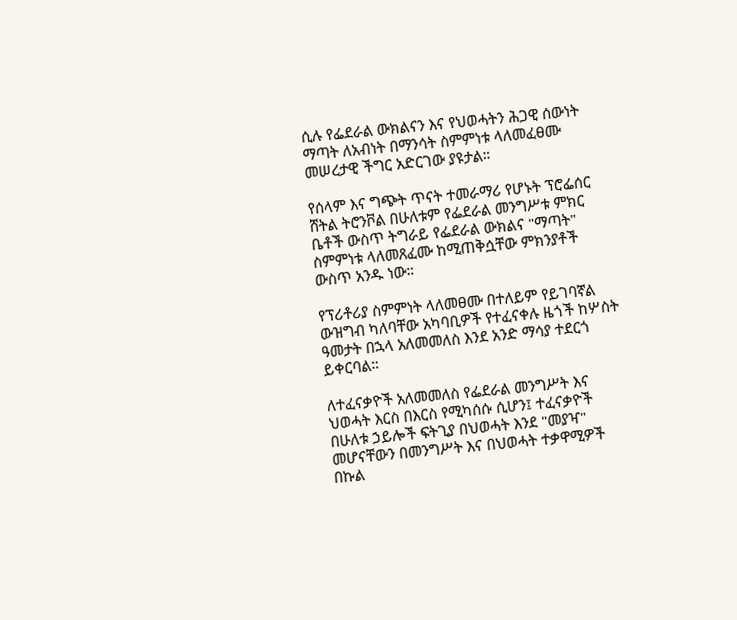ሲሉ የፌደራል ውክልናን እና የህወሓትን ሕጋዊ ሰውነት ማጣት ለአብነት በማንሳት ስምምነቱ ላለመፈፀሙ መሠረታዊ ችግር አድርገው ያዩታል።

የሰላም እና ግጭት ጥናት ተመራማሪ የሆኑት ፕሮፌሰር ሸትል ትሮንቮል በሁለቱም የፌደራል መንግሥቱ ምክር ቤቶች ውስጥ ትግራይ የፌደራል ውክልና "ማጣት" ስምምነቱ ላለመጸፈሙ ከሚጠቅሷቸው ምክንያቶች ውስጥ አንዱ ነው።

የፕሪቶሪያ ስምምነት ላለመፀሙ በተለይም የይገባኛል ውዝግብ ካለባቸው አካባቢዎች የተፈናቀሉ ዜጎች ከሦስት ዓመታት በኋላ አለመመለስ እንደ አንድ ማሳያ ተደርጎ ይቀርባል።

ለተፈናቃዮች አለመመለስ የፌደራል መንግሥት እና ህወሓት እርስ በእርስ የሚካሰሱ ሲሆን፤ ተፈናቃዮች በሁለቱ ኃይሎች ፍትጊያ በህወሓት እንደ "መያዣ" መሆናቸውን በመንግሥት እና በህወሓት ተቃዋሚዎች በኩል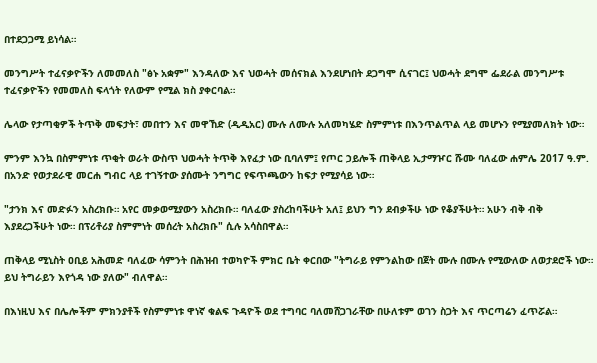በተደጋጋሚ ይነሳል።

መንግሥት ተፈናቃዮችን ለመመለስ "ፅኑ አቋም" እንዳለው እና ህወሓት መሰናክል እንደሆነበት ደጋግሞ ሲናገር፤ ህወሓት ደግሞ ፌደራል መንግሥቱ ተፈናቃዮችን የመመለስ ፍላጎት የለውም የሚል ክስ ያቀርባል።

ሌላው የታጣቂዎች ትጥቅ መፍታት፣ መበተን እና መዋኸድ (ዲዲአር) ሙሉ ለሙሉ አለመካሄድ ስምምነቱ በእንጥልጥል ላይ መሆኑን የሚያመለክት ነው።

ምንም እንኳ በስምምነቱ ጥቂት ወራት ውስጥ ህወሓት ትጥቅ እየፈታ ነው ቢባለም፤ የጦር ኃይሎች ጠቅላይ ኢታማዦር ሹሙ ባለፈው ሐምሌ 2017 ዓ.ም. በአንድ የወታደራዊ መርሐ ግብር ላይ ተገኝተው ያሰሙት ንግግር የፍጥጫውን ከፍታ የሚያሳይ ነው።

"ታንክ እና መድፉን አስረክቡ። አየር መቃወሚያውን አስረክቡ። ባለፈው ያስረከባችሁት አለ፤ ይህን ግን ደብቃችሁ ነው የቆያችሁት። አሁን ብቅ ብቅ እያደረጋችሁት ነው። በፕሪቶሪያ ስምምነት መሰረት አስረክቡ" ሲሉ አሳስበዋል።

ጠቅላይ ሚኒስት ዐቢይ አሕመድ ባለፈው ሳምንት በሕዝብ ተወካዮች ምክር ቤት ቀርበው "ትግራይ የምንልከው በጀት ሙሉ በሙሉ የሚውለው ለወታደሮች ነው። ይህ ትግራይን እየጎዳ ነው ያለው" ብለዋል።

በእነዚህ እና በሌሎችም ምክንያቶች የስምምነቱ ዋነኛ ቁልፍ ጉዳዮች ወደ ተግባር ባለመሸጋገራቸው በሁለቱም ወገን ስጋት እና ጥርጣሬን ፈጥሯል።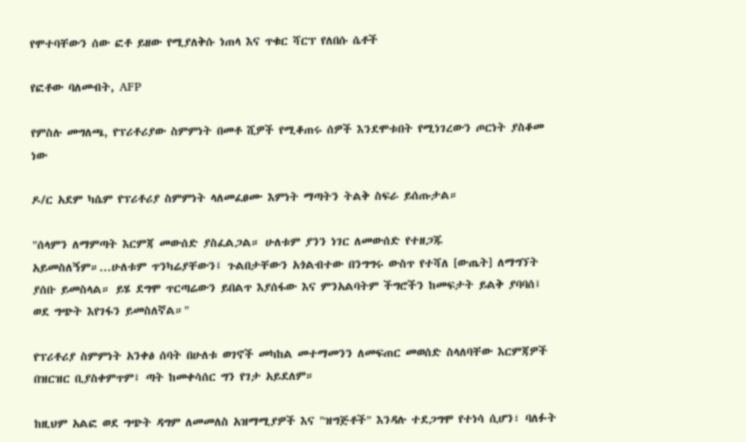የሞተባቸውን ሰው ፎቶ ይዘው የሚያለቅሱ ነጠላ እና ጥቁር ሻርፕ የለበሱ ሴቶች

የፎቶው ባለመብት, AFP

የምስሉ መግለጫ, የፕሪቶሪያው ስምምነት በመቶ ሺዎች የሚቆጠሩ ሰዎች እንደሞቱበት የሚነገረውን ጦርነት ያስቆመ ነው

ዶ/ር አደም ካሴም የፕሪቶሪያ ስምምነት ላለመፈፀሙ እምነት ማጣትን ትልቅ ስፍራ ይሰጡታል።

"ሰላምን ለማምጣት እርምጃ መውሰድ ያስፈልጋል። ሁለቱም ያንን ነገር ለመውሰድ የተዘጋጁ አይመስለኝም።...ሁለቱም ጥንካሬያቸውን፤ ጉልበታቸውን አጎልብተው በንግግሩ ውስጥ የተሻለ [ውጤት] ለማግኘት ያሰቡ ይመስላል። ይሄ ደግሞ ጥርጣሬውን ይበልጥ እያሰፋው እና ምንአልባትም ችግሮችን ከመፍታት ይልቅ ያባባሰ፤ ወደ ግጭት እየገፋን ይመስለኛል።"

የፕሪቶሪያ ስምምነት አንቀፅ ሰባት በሁለቱ ወገኖች መካከል መተማመንን ለመፍጠር መወሰድ ስላለባቸው እርምጃዎች በዝርዝር ቢያስቀምጥም፤ ጣት ከመቀሳሰር ግን የገታ አይደለም።

ከዚህም አልፎ ወደ ግጭት ዳግም ለመመለስ አዝማሚያዎች እና "ዝግጅቶች" እንዳሉ ተደጋግሞ የተነሳ ሲሆን፣ ባለፉት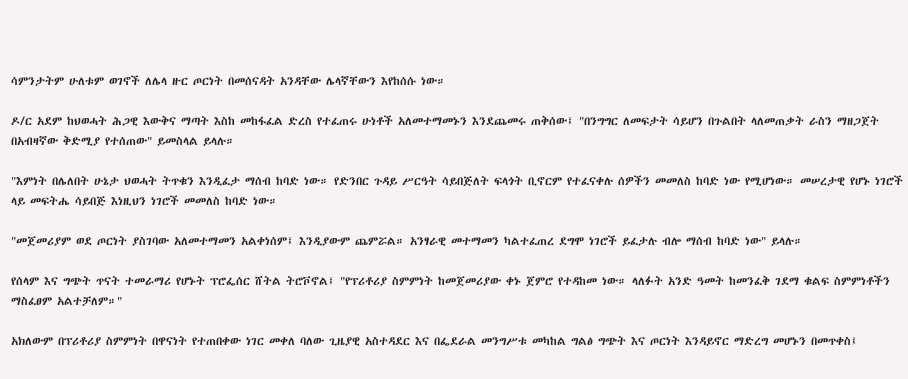ሳምንታትም ሁለቱም ወገኖች ለሌላ ዙር ጦርነት በመሰናዳት አንዳቸው ሌላኛቸውን እየከሰሱ ነው።

ዶ/ር አደም ከህወሓት ሕጋዊ እውቅና ማጣት እስከ መከፋፈል ድረስ የተፈጠሩ ሁነቶች አለመተማመኑን እንደጨመሩ ጠቅሰው፤ "በንግግር ለመፍታት ሳይሆን በጉልበት ላለመጠቃት ራስን ማዘጋጀት በአብዛኛው ቅድሚያ የተሰጠው" ይመስላል ይላሉ።

"እምነት በሌለበት ሁኔታ ህወሓት ትጥቁን እንዲፈታ ማሰብ ከባድ ነው። የድንበር ጉዳይ ሥርዓት ሳይበጅለት ፍላጎት ቢኖርም የተፈናቀሉ ሰዎችን መመለስ ከባድ ነው የሚሆነው። መሠረታዊ የሆኑ ነገሮች ላይ መፍትሔ ሳይበጅ እነዚህን ነገሮች መመለስ ከባድ ነው።

"መጀመሪያም ወደ ጦርነት ያስገባው አለመተማመን አልቀነሰም፤ እንዲያውም ጨምሯል። አንፃራዊ መተማመን ካልተፈጠረ ደግሞ ነገሮች ይፈታሉ ብሎ ማሰብ ከባድ ነው" ይላሉ።

የሰላም እና ግጭት ጥናት ተመራማሪ የሆኑት ፕሮፌሰር ሸትል ትሮቮኖል፤ "የፕሪቶሪያ ስምምነት ከመጀመሪያው ቀኑ ጀምሮ የተዳከመ ነው። ላለፉት አንድ ዓመት ከመንፈቅ ገደማ ቁልፍ ስምምነቶችን ማስፈፀም አልተቻለም።"

አክለውም በፕሪቶሪያ ስምምነት በዋናነት የተጠበቀው ነገር መቀለ ባለው ጊዜያዊ አስተዳደር እና በፌደራል መንግሥቱ መካከል ግልፅ ግጭት እና ጦርነት እንዳይኖር ማድረግ መሆኑን በመጥቀስ፤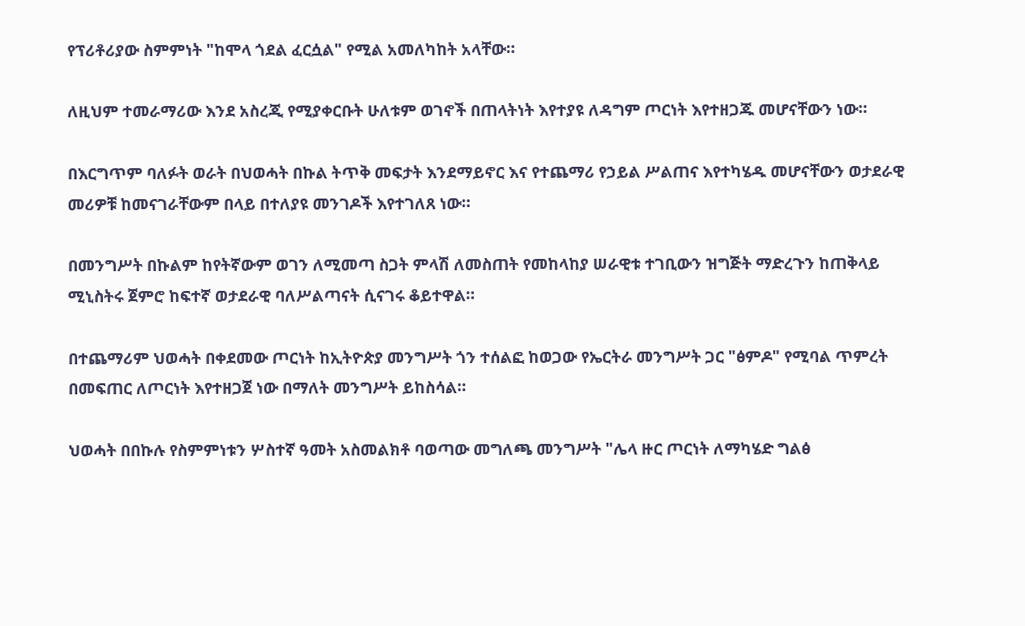የፕሪቶሪያው ስምምነት "ከሞላ ጎደል ፈርሷል" የሚል አመለካከት አላቸው።

ለዚህም ተመራማሪው እንደ አስረጂ የሚያቀርቡት ሁለቱም ወገኖች በጠላትነት እየተያዩ ለዳግም ጦርነት እየተዘጋጁ መሆናቸውን ነው።

በእርግጥም ባለፉት ወራት በህወሓት በኩል ትጥቅ መፍታት እንደማይኖር እና የተጨማሪ የኃይል ሥልጠና እየተካሄዱ መሆናቸውን ወታደራዊ መሪዎቹ ከመናገራቸውም በላይ በተለያዩ መንገዶች እየተገለጸ ነው።

በመንግሥት በኩልም ከየትኛውም ወገን ለሚመጣ ስጋት ምላሽ ለመስጠት የመከላከያ ሠራዊቱ ተገቢውን ዝግጅት ማድረጉን ከጠቅላይ ሚኒስትሩ ጀምሮ ከፍተኛ ወታደራዊ ባለሥልጣናት ሲናገሩ ቆይተዋል።

በተጨማሪም ህወሓት በቀደመው ጦርነት ከኢትዮጵያ መንግሥት ጎን ተሰልፎ ከወጋው የኤርትራ መንግሥት ጋር "ፅምዶ" የሚባል ጥምረት በመፍጠር ለጦርነት እየተዘጋጀ ነው በማለት መንግሥት ይከስሳል።

ህወሓት በበኩሉ የስምምነቱን ሦስተኛ ዓመት አስመልክቶ ባወጣው መግለጫ መንግሥት "ሌላ ዙር ጦርነት ለማካሄድ ግልፅ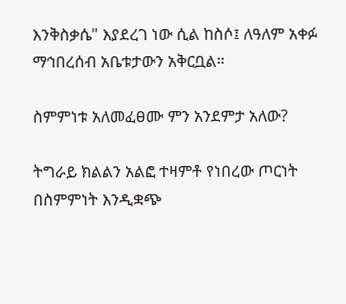እንቅስቃሴ" እያደረገ ነው ሲል ከስሶ፤ ለዓለም አቀፉ ማኅበረሰብ አቤቱታውን አቅርቧል።

ስምምነቱ አለመፈፀሙ ምን አንደምታ አለው?

ትግራይ ክልልን አልፎ ተዛምቶ የነበረው ጦርነት በስምምነት እንዲቋጭ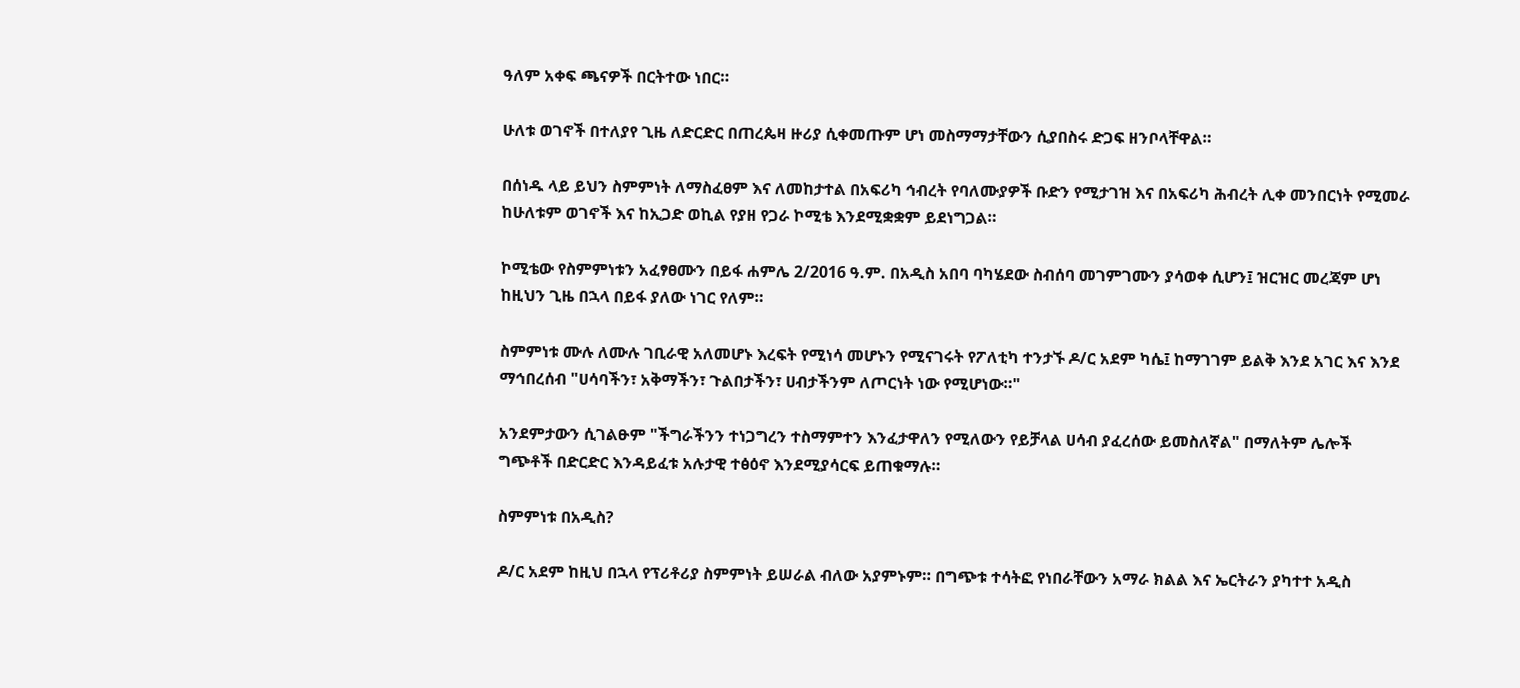ዓለም አቀፍ ጫናዎች በርትተው ነበር።

ሁለቱ ወገኖች በተለያየ ጊዜ ለድርድር በጠረጴዛ ዙሪያ ሲቀመጡም ሆነ መስማማታቸውን ሲያበስሩ ድጋፍ ዘንቦላቸዋል።

በሰነዱ ላይ ይህን ስምምነት ለማስፈፀም እና ለመከታተል በአፍሪካ ኅብረት የባለሙያዎች ቡድን የሚታገዝ እና በአፍሪካ ሕብረት ሊቀ መንበርነት የሚመራ ከሁለቱም ወገኖች እና ከኢጋድ ወኪል የያዘ የጋራ ኮሚቴ እንደሚቋቋም ይደነግጋል።

ኮሚቴው የስምምነቱን አፈፃፀሙን በይፋ ሐምሌ 2/2016 ዓ.ም. በአዲስ አበባ ባካሄደው ስብሰባ መገምገሙን ያሳወቀ ሲሆን፤ ዝርዝር መረጃም ሆነ ከዚህን ጊዜ በኋላ በይፋ ያለው ነገር የለም።

ስምምነቱ ሙሉ ለሙሉ ገቢራዊ አለመሆኑ እረፍት የሚነሳ መሆኑን የሚናገሩት የፖለቲካ ተንታኙ ዶ/ር አደም ካሴ፤ ከማገገም ይልቅ እንደ አገር እና እንደ ማኅበረሰብ "ሀሳባችን፣ አቅማችን፣ ጉልበታችን፣ ሀብታችንም ለጦርነት ነው የሚሆነው።"

አንደምታውን ሲገልፁም "ችግራችንን ተነጋግረን ተስማምተን እንፈታዋለን የሚለውን የይቻላል ሀሳብ ያፈረሰው ይመስለኛል" በማለትም ሌሎች ግጭቶች በድርድር እንዳይፈቱ አሉታዊ ተፅዕኖ እንደሚያሳርፍ ይጠቁማሉ።

ስምምነቱ በአዲስ?

ዶ/ር አደም ከዚህ በኋላ የፕሪቶሪያ ስምምነት ይሠራል ብለው አያምኑም። በግጭቱ ተሳትፎ የነበራቸውን አማራ ክልል እና ኤርትራን ያካተተ አዲስ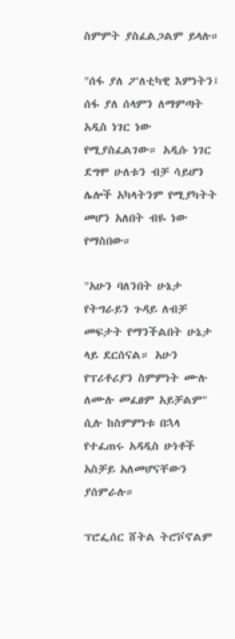ስምምት ያስፈልጋልም ይላሉ።

"ሰፋ ያለ ፖለቲካዊ እምነትን፤ ሰፋ ያለ ሰላምን ለማምጣት አዲስ ነገር ነው የሚያስፈልገው። አዲሱ ነገር ደግሞ ሁለቱን ብቻ ሳይሆን ሌሎች አካላትንም የሚያካትት መሆን አለበት ብዬ ነው የማስበው።

"አሁን ባለንበት ሁኔታ የትግራይን ጉዳይ ለብቻ መፍታት የማንችልበት ሁኔታ ላይ ደርሰናል። አሁን የፕሪቶሪያን ስምምነት ሙሉ ለሙሉ መፈፀም አይቻልም" ሲሉ ከስምምነቱ በኋላ የተፈጠሩ አዳዲስ ሁነቶች አስቻይ አለመሆናቸውን ያሰምራሉ።

ፕሮፌሰር ሸትል ትሮቮኖልም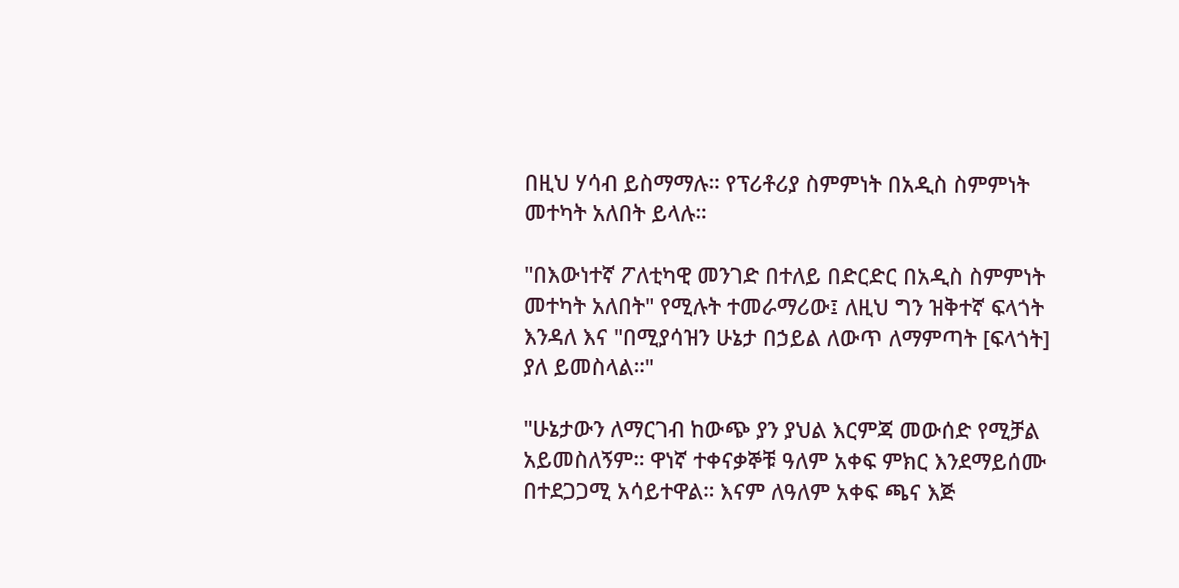በዚህ ሃሳብ ይስማማሉ። የፕሪቶሪያ ስምምነት በአዲስ ስምምነት መተካት አለበት ይላሉ።

"በእውነተኛ ፖለቲካዊ መንገድ በተለይ በድርድር በአዲስ ስምምነት መተካት አለበት" የሚሉት ተመራማሪው፤ ለዚህ ግን ዝቅተኛ ፍላጎት እንዳለ እና "በሚያሳዝን ሁኔታ በኃይል ለውጥ ለማምጣት [ፍላጎት] ያለ ይመስላል።"

"ሁኔታውን ለማርገብ ከውጭ ያን ያህል እርምጃ መውሰድ የሚቻል አይመስለኝም። ዋነኛ ተቀናቃኞቹ ዓለም አቀፍ ምክር እንደማይሰሙ በተደጋጋሚ አሳይተዋል። እናም ለዓለም አቀፍ ጫና እጅ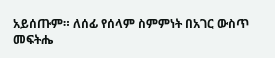አይሰጡም። ለሰፊ የሰላም ስምምነት በአገር ውስጥ መፍትሔ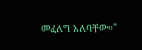መፈለግ አለባቸው።"